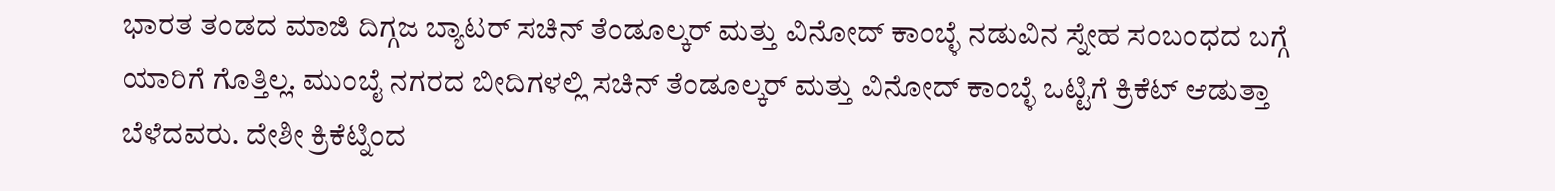ಭಾರತ ತಂಡದ ಮಾಜಿ ದಿಗ್ಗಜ ಬ್ಯಾಟರ್ ಸಚಿನ್ ತೆಂಡೂಲ್ಕರ್ ಮತ್ತು ವಿನೋದ್ ಕಾಂಬ್ಳೆ ನಡುವಿನ ಸ್ನೇಹ ಸಂಬಂಧದ ಬಗ್ಗೆ ಯಾರಿಗೆ ಗೊತ್ತಿಲ್ಲ. ಮುಂಬೈ ನಗರದ ಬೀದಿಗಳಲ್ಲಿ ಸಚಿನ್ ತೆಂಡೂಲ್ಕರ್ ಮತ್ತು ವಿನೋದ್ ಕಾಂಬ್ಳೆ ಒಟ್ಟಿಗೆ ಕ್ರಿಕೆಟ್ ಆಡುತ್ತಾ ಬೆಳೆದವರು. ದೇಶೀ ಕ್ರಿಕೆಟ್ನಿಂದ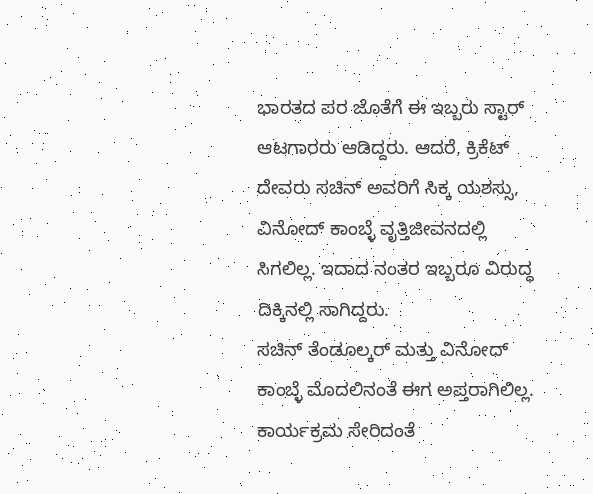ಭಾರತದ ಪರ ಜೊತೆಗೆ ಈ ಇಬ್ಬರು ಸ್ಟಾರ್ ಆಟಗಾರರು ಆಡಿದ್ದರು. ಆದರೆ, ಕ್ರಿಕೆಟ್ ದೇವರು ಸಚಿನ್ ಅವರಿಗೆ ಸಿಕ್ಕ ಯಶಸ್ಸು, ವಿನೋದ್ ಕಾಂಬ್ಳೆ ವೃತ್ತಿಜೀವನದಲ್ಲಿ ಸಿಗಲಿಲ್ಲ. ಇದಾದ ನಂತರ ಇಬ್ಬರೂ ವಿರುದ್ಧ ದಿಕ್ಕಿನಲ್ಲಿ ಸಾಗಿದ್ದರು.
ಸಚಿನ್ ತೆಂಡೂಲ್ಕರ್ ಮತ್ತು ವಿನೋದ್ ಕಾಂಬ್ಳೆ ಮೊದಲಿನಂತೆ ಈಗ ಅಪ್ತರಾಗಿಲಿಲ್ಲ. ಕಾರ್ಯಕ್ರಮ ಸೇರಿದಂತೆ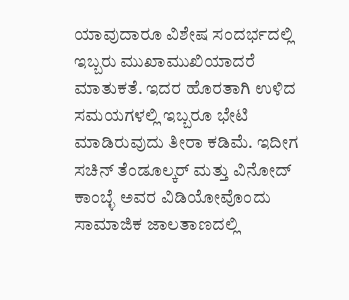ಯಾವುದಾರೂ ವಿಶೇಷ ಸಂದರ್ಭದಲ್ಲಿ ಇಬ್ಬರು ಮುಖಾಮುಖಿಯಾದರೆ ಮಾತುಕತೆ. ಇದರ ಹೊರತಾಗಿ ಉಳಿದ ಸಮಯಗಳಲ್ಲಿ ಇಬ್ಬರೂ ಭೇಟಿ ಮಾಡಿರುವುದು ತೀರಾ ಕಡಿಮೆ. ಇದೀಗ ಸಚಿನ್ ತೆಂಡೂಲ್ಕರ್ ಮತ್ತು ವಿನೋದ್ ಕಾಂಬ್ಳೆ ಅವರ ವಿಡಿಯೋವೊಂದು ಸಾಮಾಜಿಕ ಜಾಲತಾಣದಲ್ಲಿ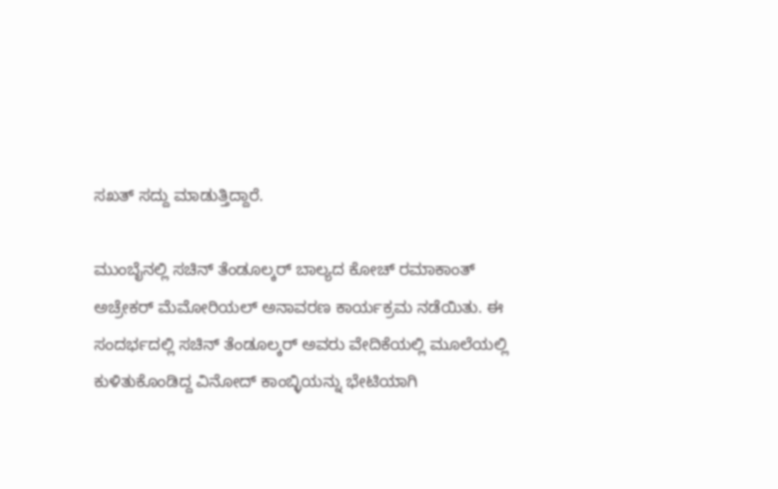ಸಖತ್ ಸದ್ದು ಮಾಡುತ್ತಿದ್ದಾರೆ.

ಮುಂಬೈನಲ್ಲಿ ಸಚಿನ್ ತೆಂಡೂಲ್ಕರ್ ಬಾಲ್ಯದ ಕೋಚ್ ರಮಾಕಾಂತ್ ಅಚ್ರೇಕರ್ ಮೆಮೋರಿಯಲ್ ಅನಾವರಣ ಕಾರ್ಯಕ್ರಮ ನಡೆಯಿತು. ಈ ಸಂದರ್ಭದಲ್ಲಿ ಸಚಿನ್ ತೆಂಡೂಲ್ಕರ್ ಅವರು ವೇದಿಕೆಯಲ್ಲಿ ಮೂಲೆಯಲ್ಲಿ ಕುಳಿತುಕೊಂಡಿದ್ದ ವಿನೋದ್ ಕಾಂಬ್ಳಿಯನ್ನು ಭೇಟಿಯಾಗಿ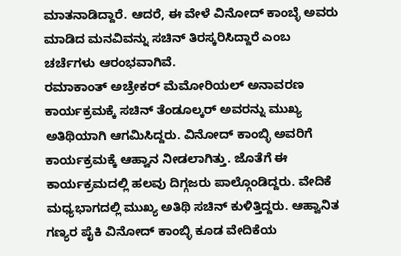ಮಾತನಾಡಿದ್ದಾರೆ. ಆದರೆ, ಈ ವೇಳೆ ವಿನೋದ್ ಕಾಂಬ್ಳೆ ಅವರು ಮಾಡಿದ ಮನವಿವನ್ನು ಸಚಿನ್ ತಿರಸ್ಕರಿಸಿದ್ದಾರೆ ಎಂಬ ಚರ್ಚೆಗಳು ಆರಂಭವಾಗಿವೆ.
ರಮಾಕಾಂತ್ ಅಚ್ರೇಕರ್ ಮೆಮೋರಿಯಲ್ ಅನಾವರಣ ಕಾರ್ಯಕ್ರಮಕ್ಕೆ ಸಚಿನ್ ತೆಂಡೂಲ್ಕರ್ ಅವರನ್ನು ಮುಖ್ಯ ಅತಿಥಿಯಾಗಿ ಆಗಮಿಸಿದ್ದರು. ವಿನೋದ್ ಕಾಂಬ್ಳಿ ಅವರಿಗೆ ಕಾರ್ಯಕ್ರಮಕ್ಕೆ ಆಹ್ವಾನ ನೀಡಲಾಗಿತ್ತು. ಜೊತೆಗೆ ಈ ಕಾರ್ಯಕ್ರಮದಲ್ಲಿ ಹಲವು ದಿಗ್ಗಜರು ಪಾಲ್ಗೊಂಡಿದ್ದರು. ವೇದಿಕೆ ಮಧ್ಯಭಾಗದಲ್ಲಿ ಮುಖ್ಯ ಅತಿಥಿ ಸಚಿನ್ ಕುಳಿತ್ತಿದ್ದರು. ಆಹ್ವಾನಿತ ಗಣ್ಯರ ಪೈಕಿ ವಿನೋದ್ ಕಾಂಬ್ಳಿ ಕೂಡ ವೇದಿಕೆಯ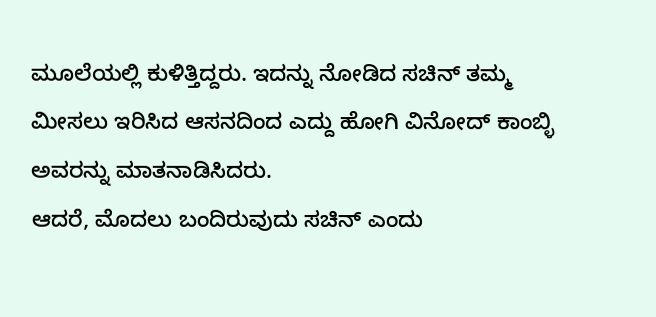ಮೂಲೆಯಲ್ಲಿ ಕುಳಿತ್ತಿದ್ದರು. ಇದನ್ನು ನೋಡಿದ ಸಚಿನ್ ತಮ್ಮ ಮೀಸಲು ಇರಿಸಿದ ಆಸನದಿಂದ ಎದ್ದು ಹೋಗಿ ವಿನೋದ್ ಕಾಂಬ್ಳಿ ಅವರನ್ನು ಮಾತನಾಡಿಸಿದರು.
ಆದರೆ, ಮೊದಲು ಬಂದಿರುವುದು ಸಚಿನ್ ಎಂದು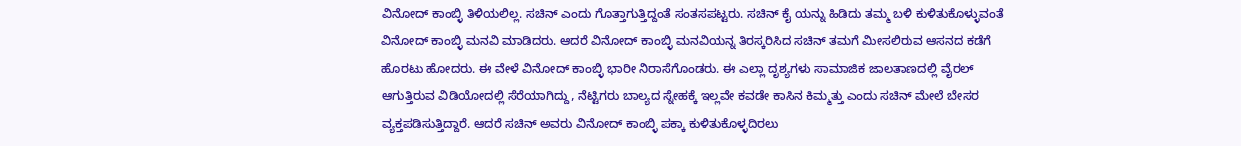ವಿನೋದ್ ಕಾಂಬ್ಳಿ ತಿಳಿಯಲಿಲ್ಲ. ಸಚಿನ್ ಎಂದು ಗೊತ್ತಾಗುತ್ತಿದ್ದಂತೆ ಸಂತಸಪಟ್ಟರು. ಸಚಿನ್ ಕೈ ಯನ್ನು ಹಿಡಿದು ತಮ್ಮ ಬಳಿ ಕುಳಿತುಕೊಳ್ಳುವಂತೆ ವಿನೋದ್ ಕಾಂಬ್ಳಿ ಮನವಿ ಮಾಡಿದರು. ಆದರೆ ವಿನೋದ್ ಕಾಂಬ್ಳಿ ಮನವಿಯನ್ನ ತಿರಸ್ಕರಿಸಿದ ಸಚಿನ್ ತಮಗೆ ಮೀಸಲಿರುವ ಆಸನದ ಕಡೆಗೆ ಹೊರಟು ಹೋದರು. ಈ ವೇಳೆ ವಿನೋದ್ ಕಾಂಬ್ಳಿ ಭಾರೀ ನಿರಾಸೆಗೊಂಡರು. ಈ ಎಲ್ಲಾ ದೃಶ್ಯಗಳು ಸಾಮಾಜಿಕ ಜಾಲತಾಣದಲ್ಲಿ ವೈರಲ್ ಆಗುತ್ತಿರುವ ವಿಡಿಯೋದಲ್ಲಿ ಸೆರೆಯಾಗಿದ್ದು, ನೆಟ್ಟಿಗರು ಬಾಲ್ಯದ ಸ್ನೇಹಕ್ಕೆ ಇಲ್ಲವೇ ಕವಡೇ ಕಾಸಿನ ಕಿಮ್ಮತ್ತು ಎಂದು ಸಚಿನ್ ಮೇಲೆ ಬೇಸರ ವ್ಯಕ್ತಪಡಿಸುತ್ತಿದ್ದಾರೆ. ಆದರೆ ಸಚಿನ್ ಅವರು ವಿನೋದ್ ಕಾಂಬ್ಳಿ ಪಕ್ಕಾ ಕುಳಿತುಕೊಳ್ಳದಿರಲು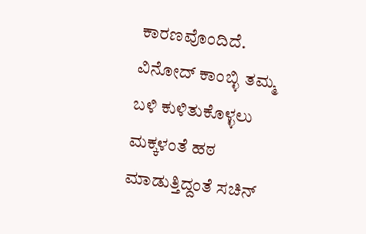ಕಾರಣವೊಂದಿದೆ.
ವಿನೋದ್ ಕಾಂಬ್ಳಿ ತಮ್ಮ ಬಳಿ ಕುಳಿತುಕೊಳ್ಳಲು ಮಕ್ಕಳಂತೆ ಹಠ ಮಾಡುತ್ತಿದ್ದಂತೆ ಸಚಿನ್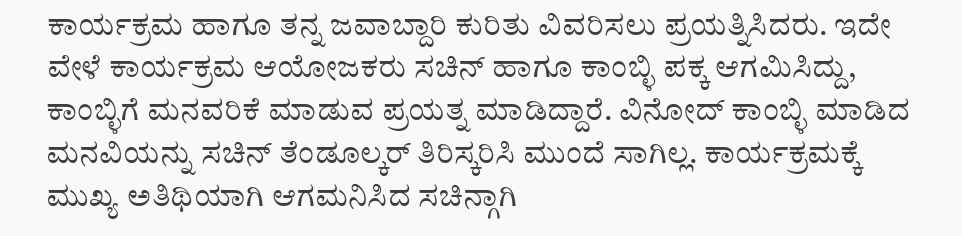ಕಾರ್ಯಕ್ರಮ ಹಾಗೂ ತನ್ನ ಜವಾಬ್ದಾರಿ ಕುರಿತು ವಿವರಿಸಲು ಪ್ರಯತ್ನಿಸಿದರು. ಇದೇ ವೇಳೆ ಕಾರ್ಯಕ್ರಮ ಆಯೋಜಕರು ಸಚಿನ್ ಹಾಗೂ ಕಾಂಬ್ಳಿ ಪಕ್ಕ ಆಗಮಿಸಿದ್ದು, ಕಾಂಬ್ಳಿಗೆ ಮನವರಿಕೆ ಮಾಡುವ ಪ್ರಯತ್ನ ಮಾಡಿದ್ದಾರೆ. ವಿನೋದ್ ಕಾಂಬ್ಳಿ ಮಾಡಿದ ಮನವಿಯನ್ನು ಸಚಿನ್ ತೆಂಡೂಲ್ಕರ್ ತಿರಿಸ್ಕರಿಸಿ ಮುಂದೆ ಸಾಗಿಲ್ಲ. ಕಾರ್ಯಕ್ರಮಕ್ಕೆ ಮುಖ್ಯ ಅತಿಥಿಯಾಗಿ ಆಗಮನಿಸಿದ ಸಚಿನ್ಗಾಗಿ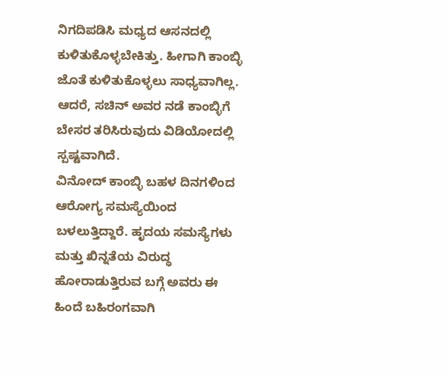ನಿಗದಿಪಡಿಸಿ ಮಧ್ಯದ ಆಸನದಲ್ಲಿ ಕುಳಿತುಕೊಳ್ಳಬೇಕಿತ್ತು. ಹೀಗಾಗಿ ಕಾಂಬ್ಳಿ ಜೊತೆ ಕುಳಿತುಕೊಳ್ಳಲು ಸಾಧ್ಯವಾಗಿಲ್ಲ. ಆದರೆ, ಸಚಿನ್ ಅವರ ನಡೆ ಕಾಂಬ್ಳಿಗೆ ಬೇಸರ ತರಿಸಿರುವುದು ವಿಡಿಯೋದಲ್ಲಿ ಸ್ಪಷ್ಟವಾಗಿದೆ.
ವಿನೋದ್ ಕಾಂಬ್ಳಿ ಬಹಳ ದಿನಗಳಿಂದ ಆರೋಗ್ಯ ಸಮಸ್ಯೆಯಿಂದ ಬಳಲುತ್ತಿದ್ದಾರೆ. ಹೃದಯ ಸಮಸ್ಯೆಗಳು ಮತ್ತು ಖಿನ್ನತೆಯ ವಿರುದ್ಧ ಹೋರಾಡುತ್ತಿರುವ ಬಗ್ಗೆ ಅವರು ಈ ಹಿಂದೆ ಬಹಿರಂಗವಾಗಿ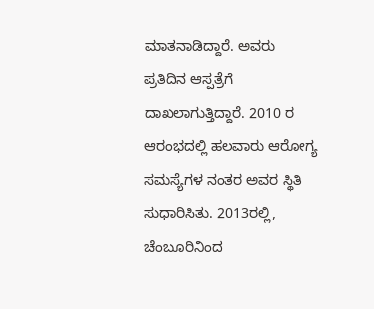ಮಾತನಾಡಿದ್ದಾರೆ. ಅವರು ಪ್ರತಿದಿನ ಆಸ್ಪತ್ರೆಗೆ ದಾಖಲಾಗುತ್ತಿದ್ದಾರೆ. 2010 ರ ಆರಂಭದಲ್ಲಿ ಹಲವಾರು ಆರೋಗ್ಯ ಸಮಸ್ಯೆಗಳ ನಂತರ ಅವರ ಸ್ಥಿತಿ ಸುಧಾರಿಸಿತು. 2013ರಲ್ಲಿ, ಚೆಂಬೂರಿನಿಂದ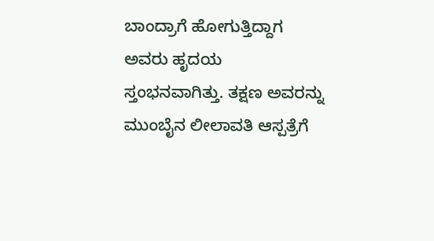ಬಾಂದ್ರಾಗೆ ಹೋಗುತ್ತಿದ್ದಾಗ ಅವರು ಹೃದಯ ಸ್ತಂಭನವಾಗಿತ್ತು. ತಕ್ಷಣ ಅವರನ್ನು ಮುಂಬೈನ ಲೀಲಾವತಿ ಆಸ್ಪತ್ರೆಗೆ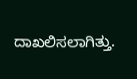ದಾಖಲಿಸಲಾಗಿತ್ತು.